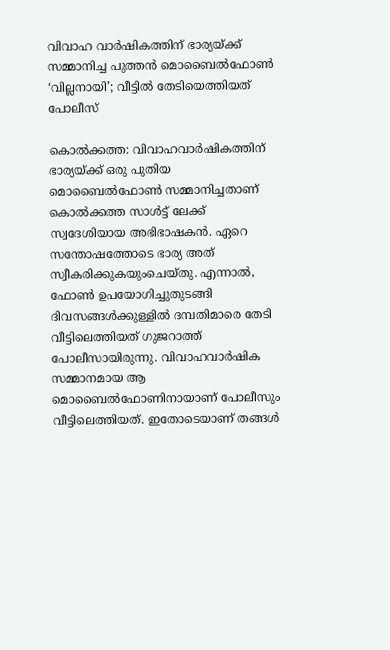വിവാഹ വാര്‍ഷികത്തിന് ഭാര്യയ്ക്ക് സമ്മാനിച്ച പുത്തൻ മൊബൈല്‍ഫോണ്‍ ‘വില്ലനായി’; വീട്ടില്‍ തേടിയെത്തിയത് പോലീസ്

കൊല്‍ക്കത്ത: വിവാഹവാര്‍ഷികത്തിന് ഭാര്യയ്ക്ക് ഒരു പുതിയ മൊബൈല്‍ഫോണ്‍ സമ്മാനിച്ചതാണ് കൊല്‍ക്കത്ത സാള്‍ട്ട് ലേക്ക് സ്വദേശിയായ അഭിഭാഷകന്‍. ഏറെ സന്തോഷത്തോടെ ഭാര്യ അത് സ്വീകരിക്കുകയുംചെയ്തു. എന്നാല്‍, ഫോണ്‍ ഉപയോഗിച്ചുതുടങ്ങി ദിവസങ്ങള്‍ക്കുള്ളില്‍ ദമ്പതിമാരെ തേടി വീട്ടിലെത്തിയത് ഗുജറാത്ത് പോലീസായിരുന്നു. വിവാഹവാര്‍ഷിക സമ്മാനമായ ആ മൊബൈല്‍ഫോണിനായാണ് പോലീസും വീട്ടിലെത്തിയത്. ഇതോടെയാണ് തങ്ങള്‍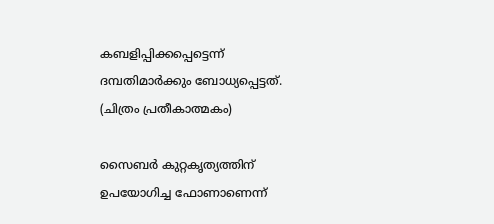കബളിപ്പിക്കപ്പെട്ടെന്ന് ദമ്പതിമാര്‍ക്കും ബോധ്യപ്പെട്ടത്. (ചിത്രം പ്രതീകാത്മകം)

സൈബര്‍ കുറ്റകൃത്യത്തിന് ഉപയോഗിച്ച ഫോണാണെന്ന്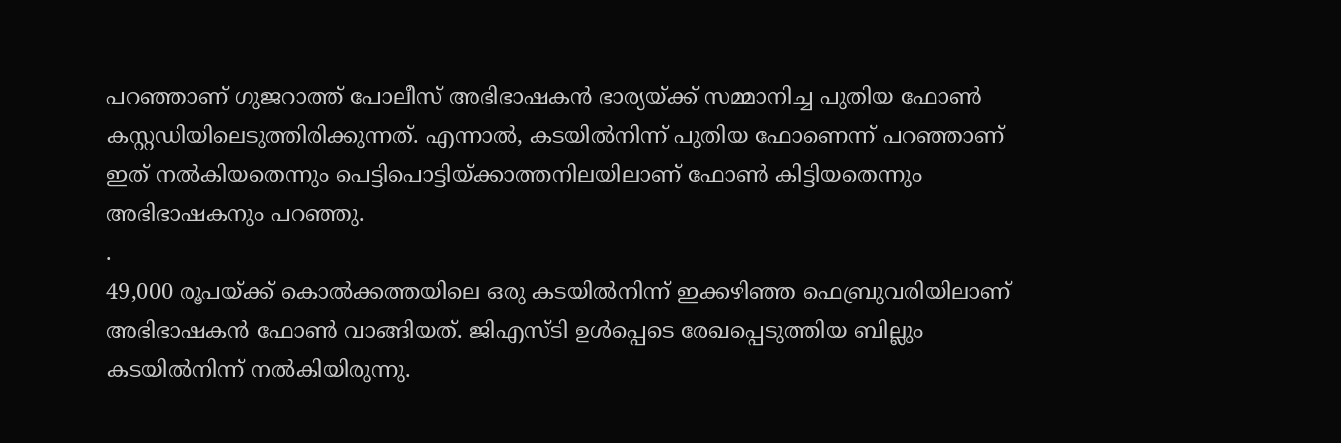പറഞ്ഞാണ് ഗുജറാത്ത് പോലീസ് അഭിഭാഷകന്‍ ഭാര്യയ്ക്ക് സമ്മാനിച്ച പുതിയ ഫോണ്‍ കസ്റ്റഡിയിലെടുത്തിരിക്കുന്നത്. എന്നാല്‍, കടയില്‍നിന്ന് പുതിയ ഫോണെന്ന് പറഞ്ഞാണ് ഇത് നല്‍കിയതെന്നും പെട്ടിപൊട്ടിയ്ക്കാത്തനിലയിലാണ് ഫോണ്‍ കിട്ടിയതെന്നും അഭിഭാഷകനും പറഞ്ഞു.
.
49,000 രൂപയ്ക്ക് കൊല്‍ക്കത്തയിലെ ഒരു കടയില്‍നിന്ന് ഇക്കഴിഞ്ഞ ഫെബ്രുവരിയിലാണ് അഭിഭാഷകന്‍ ഫോണ്‍ വാങ്ങിയത്. ജിഎസ്ടി ഉള്‍പ്പെടെ രേഖപ്പെടുത്തിയ ബില്ലും കടയില്‍നിന്ന് നല്‍കിയിരുന്നു.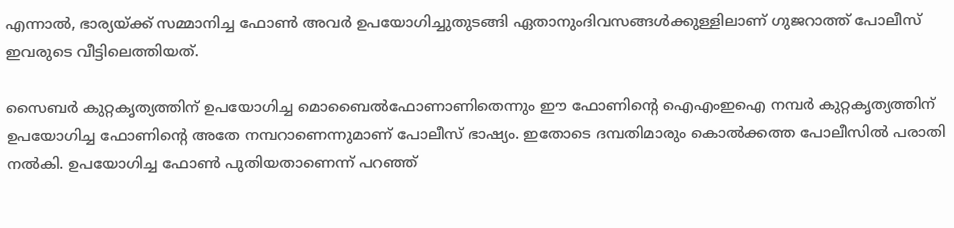എന്നാല്‍, ഭാര്യയ്ക്ക് സമ്മാനിച്ച ഫോണ്‍ അവര്‍ ഉപയോഗിച്ചുതുടങ്ങി ഏതാനുംദിവസങ്ങള്‍ക്കുള്ളിലാണ് ഗുജറാത്ത് പോലീസ് ഇവരുടെ വീട്ടിലെത്തിയത്.

സൈബര്‍ കുറ്റകൃത്യത്തിന് ഉപയോഗിച്ച മൊബൈല്‍ഫോണാണിതെന്നും ഈ ഫോണിന്റെ ഐഎംഇഐ നമ്പര്‍ കുറ്റകൃത്യത്തിന് ഉപയോഗിച്ച ഫോണിന്റെ അതേ നമ്പറാണെന്നുമാണ് പോലീസ് ഭാഷ്യം. ഇതോടെ ദമ്പതിമാരും കൊല്‍ക്കത്ത പോലീസില്‍ പരാതി നല്‍കി. ഉപയോഗിച്ച ഫോണ്‍ പുതിയതാണെന്ന് പറഞ്ഞ്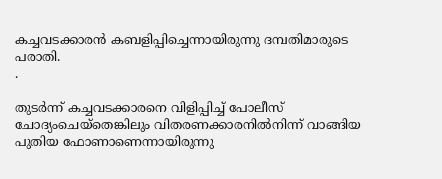കച്ചവടക്കാരന്‍ കബളിപ്പിച്ചെന്നായിരുന്നു ദമ്പതിമാരുടെ പരാതി.
.

തുടര്‍ന്ന് കച്ചവടക്കാരനെ വിളിപ്പിച്ച് പോലീസ് ചോദ്യംചെയ്‌തെങ്കിലും വിതരണക്കാരനില്‍നിന്ന് വാങ്ങിയ പുതിയ ഫോണാണെന്നായിരുന്നു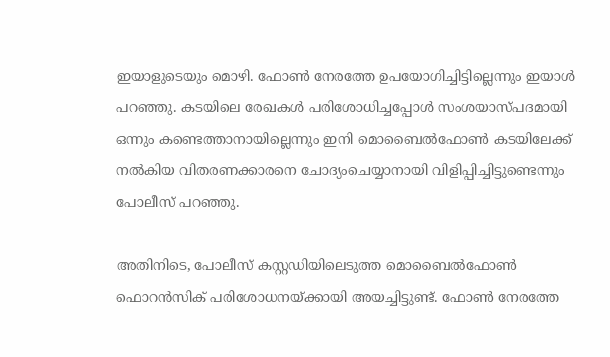ഇയാളുടെയും മൊഴി. ഫോണ്‍ നേരത്തേ ഉപയോഗിച്ചിട്ടില്ലെന്നും ഇയാള്‍ പറഞ്ഞു. കടയിലെ രേഖകള്‍ പരിശോധിച്ചപ്പോള്‍ സംശയാസ്പദമായി ഒന്നും കണ്ടെത്താനായില്ലെന്നും ഇനി മൊബൈല്‍ഫോണ്‍ കടയിലേക്ക് നല്‍കിയ വിതരണക്കാരനെ ചോദ്യംചെയ്യാനായി വിളിപ്പിച്ചിട്ടുണ്ടെന്നും പോലീസ് പറഞ്ഞു.

അതിനിടെ, പോലീസ് കസ്റ്റഡിയിലെടുത്ത മൊബൈല്‍ഫോണ്‍ ഫൊറന്‍സിക് പരിശോധനയ്ക്കായി അയച്ചിട്ടുണ്ട്. ഫോണ്‍ നേരത്തേ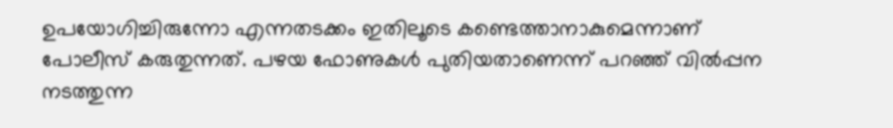ഉപയോഗിച്ചിരുന്നോ എന്നതടക്കം ഇതിലൂടെ കണ്ടെത്താനാകുമെന്നാണ് പോലീസ് കരുതുന്നത്. പഴയ ഫോണുകള്‍ പുതിയതാണെന്ന് പറഞ്ഞ് വില്‍പ്പന നടത്തുന്ന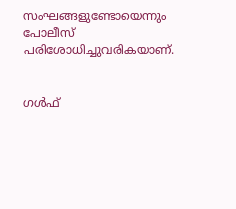സംഘങ്ങളുണ്ടോയെന്നും പോലീസ് പരിശോധിച്ചുവരികയാണ്.


ഗൾഫ്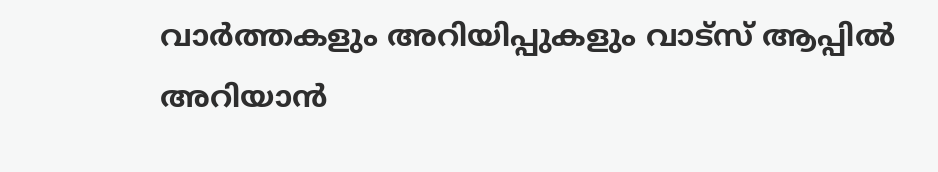വാർത്തകളും അറിയിപ്പുകളും വാട്സ് ആപ്പിൽ അറിയാൻ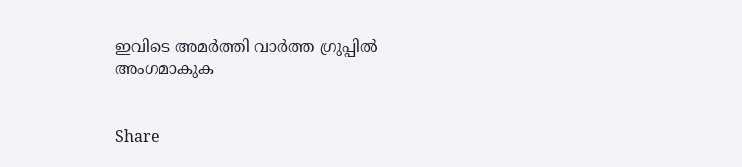ഇവിടെ അമർത്തി വാർത്ത ഗ്രുപ്പിൽ അംഗമാകുക


Share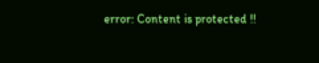error: Content is protected !!